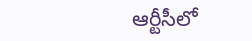ఆర్టీసీలో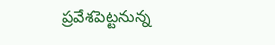ప్రవేశపెట్టనున్న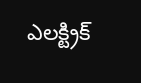ఎలక్ట్రిక్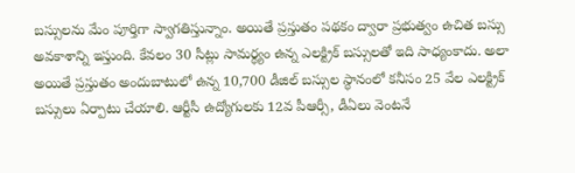బస్సులను మేం పూర్తిగా స్వాగతిస్తున్నాం. అయితే ప్రస్తుతం పథకం ద్వారా ప్రభుత్వం ఉచిత బస్సు అవకాశాన్ని ఇస్తుంది. కేవలం 30 సీట్లు సామర్థ్యం ఉన్న ఎలక్ట్రిక్ బస్సులతో ఇది సాధ్యంకాదు. అలా అయితే ప్రస్తుతం అందుబాటులో ఉన్న 10,700 డీజిల్ బస్సుల స్థానంలో కనీసం 25 వేల ఎలక్ట్రిక్ బస్సులు ఏర్పాటు చేయాలి. ఆర్టీసీ ఉద్యోగులకు 12వ పీఆర్సీ, డీఏలు వెంటనే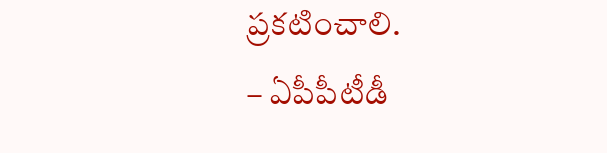ప్రకటించాలి.
– ఏపీపీటీడీ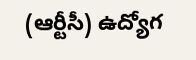(ఆర్టీసీ) ఉద్యోగ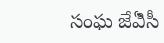సంఘ జేఏిసీ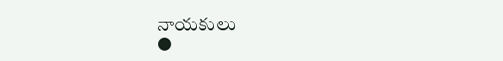నాయకులు
●